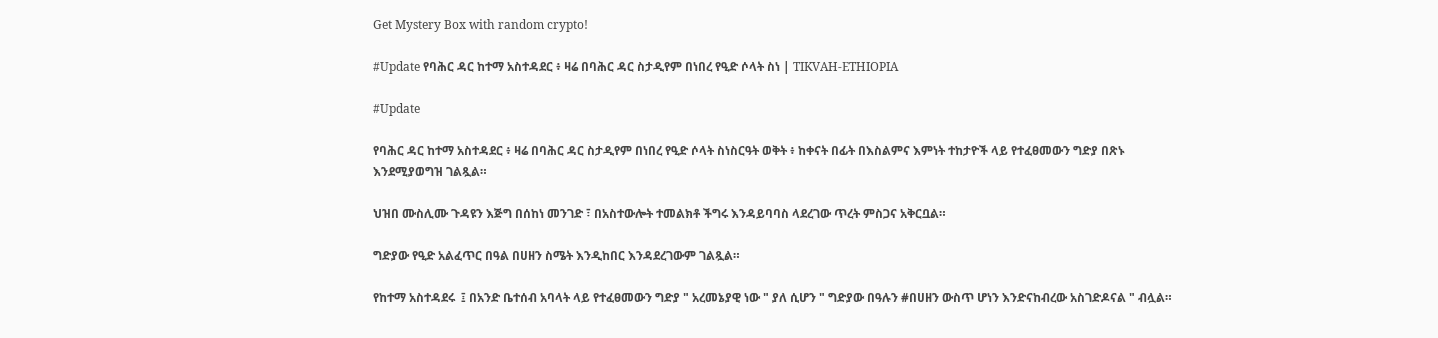Get Mystery Box with random crypto!

#Update የባሕር ዳር ከተማ አስተዳደር ፥ ዛሬ በባሕር ዳር ስታዲየም በነበረ የዒድ ሶላት ስነ | TIKVAH-ETHIOPIA

#Update

የባሕር ዳር ከተማ አስተዳደር ፥ ዛሬ በባሕር ዳር ስታዲየም በነበረ የዒድ ሶላት ስነስርዓት ወቅት ፥ ከቀናት በፊት በእስልምና እምነት ተከታዮች ላይ የተፈፀመውን ግድያ በጽኑ እንደሚያወግዝ ገልጿል።

ህዝበ ሙስሊሙ ጉዳዩን እጅግ በሰከነ መንገድ ፣ በአስተውሎት ተመልክቶ ችግሩ እንዳይባባስ ላደረገው ጥረት ምስጋና አቅርቧል።

ግድያው የዒድ አልፈጥር በዓል በሀዘን ስሜት እንዲከበር እንዳደረገውም ገልጿል።

የከተማ አስተዳደሩ  ፤ በአንድ ቤተሰብ አባላት ላይ የተፈፀመውን ግድያ " አረመኔያዊ ነው " ያለ ሲሆን " ግድያው በዓሉን #በሀዘን ውስጥ ሆነን እንድናከብረው አስገድዶናል " ብሏል።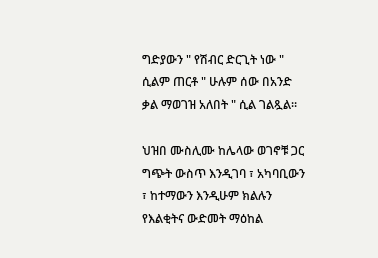ግድያውን " የሽብር ድርጊት ነው " ሲልም ጠርቶ " ሁሉም ሰው በአንድ ቃል ማወገዝ አለበት " ሲል ገልጿል።

ህዝበ ሙስሊሙ ከሌላው ወገኖቹ ጋር ግጭት ውስጥ እንዲገባ ፣ አካባቢውን ፣ ከተማውን እንዲሁም ክልሉን የእልቂትና ውድመት ማዕከል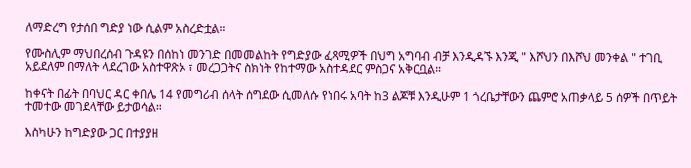ለማድረግ የታሰበ ግድያ ነው ሲልም አስረድቷል።

የሙስሊም ማህበረሰብ ጉዳዩን በሰከነ መንገድ በመመልከት የግድያው ፈጻሚዎች በህግ አግባብ ብቻ እንዲዳኙ እንጂ " እሾህን በእሾህ መንቀል " ተገቢ አይደለም በማለት ላደረገው አስተዋጽኦ ፣ መረጋጋትና ስክነት የከተማው አስተዳደር ምስጋና አቅርቧል።

ከቀናት በፊት በባህር ዳር ቀበሌ 14 የመግሪብ ሰላት ሰግደው ሲመለሱ የነበሩ አባት ከ3 ልጆቹ እንዲሁም 1 ጎረቤታቸውን ጨምሮ አጠቃላይ 5 ሰዎች በጥይት ተመተው መገደላቸው ይታወሳል።

እስካሁን ከግድያው ጋር በተያያዘ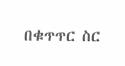በቁጥጥር ስር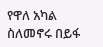የዋለ አካል ስለመኖሩ በይፋ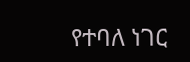የተባለ ነገር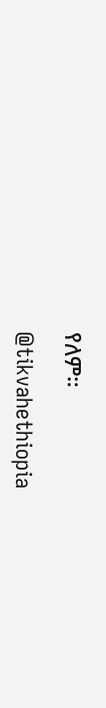የለም።

@tikvahethiopia